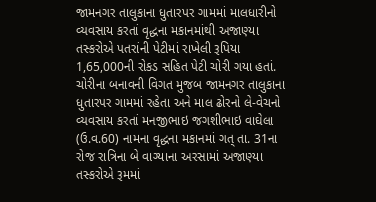જામનગર તાલુકાના ધુતારપર ગામમાં માલધારીનો વ્યવસાય કરતાં વૃદ્ધના મકાનમાંથી અજાણ્યા તસ્કરોએ પતરાંની પેટીમાં રાખેલી રૂપિયા 1,65,000ની રોકડ સહિત પેટી ચોરી ગયા હતાં.
ચોરીના બનાવની વિગત મુજબ જામનગર તાલુકાના ધુતારપર ગામમાં રહેતા અને માલ ઢોરનો લે-વેચનો વ્યવસાય કરતાં મનજીભાઇ જગશીભાઇ વાઘેલા (ઉ.વ.60) નામના વૃદ્ધના મકાનમાં ગત્ તા. 31ના રોજ રાત્રિના બે વાગ્યાના અરસામાં અજાણ્યા તસ્કરોએ રૂમમાં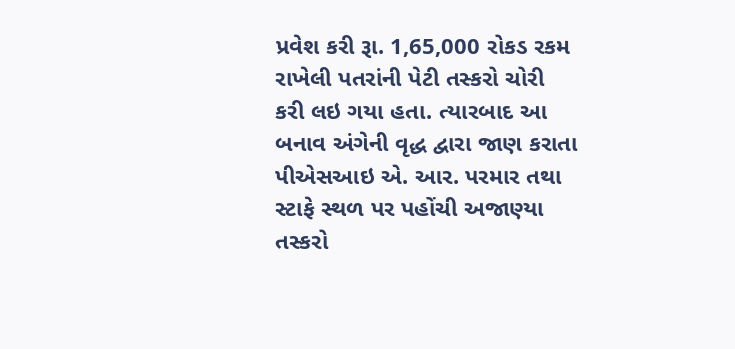પ્રવેશ કરી રૂા. 1,65,000 રોકડ રકમ રાખેલી પતરાંની પેટી તસ્કરો ચોરી કરી લઇ ગયા હતા. ત્યારબાદ આ બનાવ અંગેની વૃદ્ધ દ્વારા જાણ કરાતા પીએસઆઇ એ. આર. પરમાર તથા સ્ટાફે સ્થળ પર પહોંચી અજાણ્યા તસ્કરો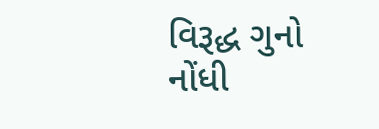વિરૂદ્ધ ગુનો નોંધી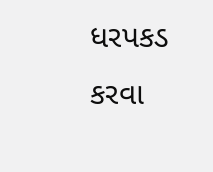ધરપકડ કરવા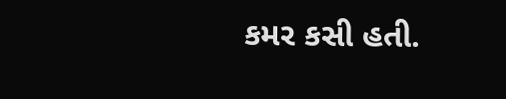કમર કસી હતી.